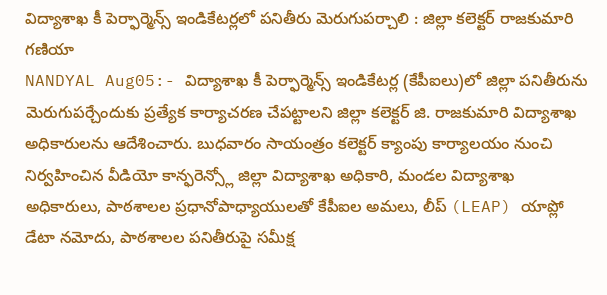విద్యాశాఖ కీ పెర్ఫార్మెన్స్ ఇండికేటర్లలో పనితీరు మెరుగుపర్చాలి : జిల్లా కలెక్టర్ రాజకుమారి గణియా
NANDYAL Aug05:- విద్యాశాఖ కీ పెర్ఫార్మెన్స్ ఇండికేటర్ల (కేపీఐలు)లో జిల్లా పనితీరును మెరుగుపర్చేందుకు ప్రత్యేక కార్యాచరణ చేపట్టాలని జిల్లా కలెక్టర్ జి. రాజకుమారి విద్యాశాఖ అధికారులను ఆదేశించారు. బుధవారం సాయంత్రం కలెక్టర్ క్యాంపు కార్యాలయం నుంచి నిర్వహించిన వీడియో కాన్ఫరెన్స్లో జిల్లా విద్యాశాఖ అధికారి, మండల విద్యాశాఖ అధికారులు, పాఠశాలల ప్రధానోపాధ్యాయులతో కేపీఐల అమలు, లీప్ (LEAP) యాప్లో డేటా నమోదు, పాఠశాలల పనితీరుపై సమీక్ష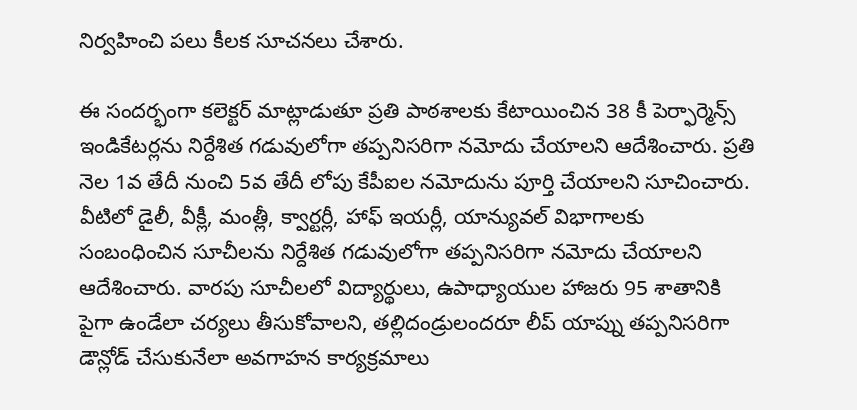నిర్వహించి పలు కీలక సూచనలు చేశారు.

ఈ సందర్భంగా కలెక్టర్ మాట్లాడుతూ ప్రతి పాఠశాలకు కేటాయించిన 38 కీ పెర్ఫార్మెన్స్ ఇండికేటర్లను నిర్దేశిత గడువులోగా తప్పనిసరిగా నమోదు చేయాలని ఆదేశించారు. ప్రతి నెల 1వ తేదీ నుంచి 5వ తేదీ లోపు కేపీఐల నమోదును పూర్తి చేయాలని సూచించారు. వీటిలో డైలీ, వీక్లీ, మంత్లీ, క్వార్టర్లీ, హాఫ్ ఇయర్లీ, యాన్యువల్ విభాగాలకు సంబంధించిన సూచీలను నిర్దేశిత గడువులోగా తప్పనిసరిగా నమోదు చేయాలని ఆదేశించారు. వారపు సూచీలలో విద్యార్థులు, ఉపాధ్యాయుల హాజరు 95 శాతానికి పైగా ఉండేలా చర్యలు తీసుకోవాలని, తల్లిదండ్రులందరూ లీప్ యాప్ను తప్పనిసరిగా డౌన్లోడ్ చేసుకునేలా అవగాహన కార్యక్రమాలు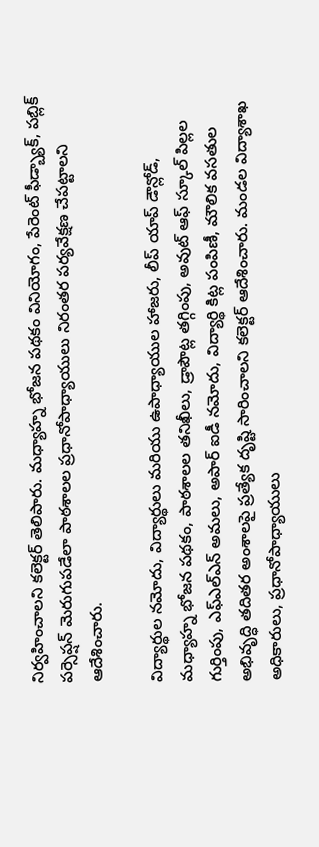నిర్వహించాలని కలెక్టర్ తెలిపారు. మధ్యాహ్న భోజన పథకం వినియోగం, పేరెంట్ ఫీడ్బ్యాక్, పబ్లిక్ పర్సెప్షన్ మెరుగుపడేలా పాఠశాలల ప్రధానోపాధ్యాయులు నిరంతర పర్యవేక్షణ చేపట్టాలని ఆదేశించారు.

విద్యార్థుల నమోదు, విద్యార్థులు మరియు ఉపాధ్యాయుల హాజరు, లీప్ యాప్ డౌన్లోడ్, మధ్యాహ్న భోజన పథకం, పాఠశాలల తనిఖీలు, డ్రాపౌట్ల తగ్గింపు, అవుట్ ఆఫ్ స్కూల్ పిల్లల గుర్తింపు, ఎఫ్ఎల్ఎన్ అమలు, అపార్ ఐడీ నమోదు, విద్యార్థి కిట్ల పంపిణీ, మౌలిక వసతుల అభివృద్ధి తదితర అంశాలపై ప్రత్యేక దృష్టి సారించాలని కలెక్టర్ ఆదేశించారు. మండల విద్యాశాఖ అధికారులు, ప్రధానోపాధ్యాయులు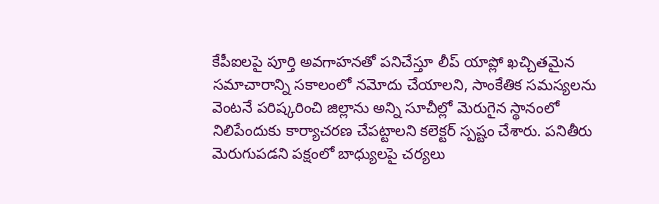కేపీఐలపై పూర్తి అవగాహనతో పనిచేస్తూ లీప్ యాప్లో ఖచ్చితమైన సమాచారాన్ని సకాలంలో నమోదు చేయాలని, సాంకేతిక సమస్యలను వెంటనే పరిష్కరించి జిల్లాను అన్ని సూచీల్లో మెరుగైన స్థానంలో నిలిపేందుకు కార్యాచరణ చేపట్టాలని కలెక్టర్ స్పష్టం చేశారు. పనితీరు మెరుగుపడని పక్షంలో బాధ్యులపై చర్యలు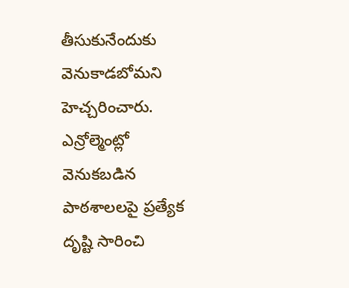తీసుకునేందుకు వెనుకాడబోమని హెచ్చరించారు. ఎన్రోల్మెంట్లో వెనుకబడిన పాఠశాలలపై ప్రత్యేక దృష్టి సారించి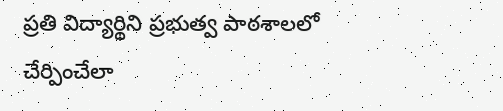ప్రతి విద్యార్థిని ప్రభుత్వ పాఠశాలలో చేర్పించేలా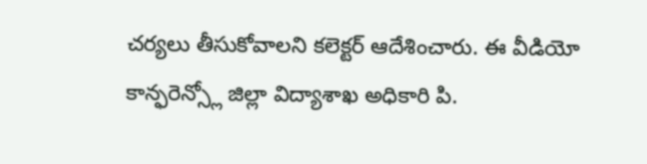చర్యలు తీసుకోవాలని కలెక్టర్ ఆదేశించారు. ఈ వీడియో కాన్ఫరెన్స్లో జిల్లా విద్యాశాఖ అధికారి పి.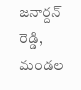జనార్దన్ రెడ్డి, మండల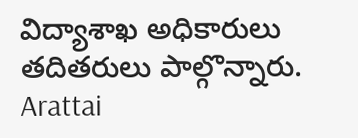విద్యాశాఖ అధికారులు తదితరులు పాల్గొన్నారు.
Arattai